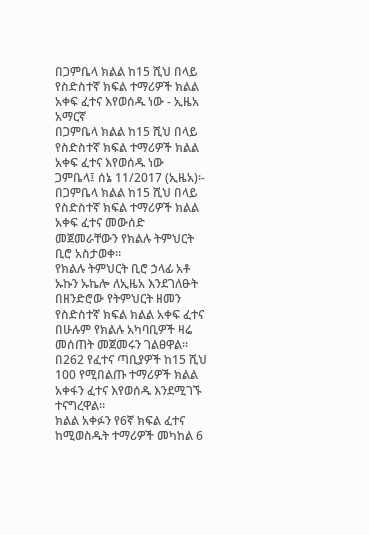በጋምቤላ ክልል ከ15 ሺህ በላይ የስድስተኛ ክፍል ተማሪዎች ክልል አቀፍ ፈተና እየወሰዱ ነው - ኢዜአ አማርኛ
በጋምቤላ ክልል ከ15 ሺህ በላይ የስድስተኛ ክፍል ተማሪዎች ክልል አቀፍ ፈተና እየወሰዱ ነው
ጋምቤላ፤ ሰኔ 11/2017 (ኢዜአ)፡- በጋምቤላ ክልል ከ15 ሺህ በላይ የስድስተኛ ክፍል ተማሪዎች ክልል አቀፍ ፈተና መውሰድ መጀመራቸውን የክልሉ ትምህርት ቢሮ አስታወቀ።
የክልሉ ትምህርት ቢሮ ኃላፊ አቶ ኡኩን ኡኬሎ ለኢዜአ እንደገለፁት በዘንድሮው የትምህርት ዘመን የስድስተኛ ክፍል ክልል አቀፍ ፈተና በሁሉም የክልሉ አካባቢዎች ዛሬ መሰጠት መጀመሩን ገልፀዋል።
በ262 የፈተና ጣቢያዎች ከ15 ሺህ 100 የሚበልጡ ተማሪዎች ክልል አቀፋን ፈተና እየወሰዱ እንደሚገኙ ተናግረዋል።
ክልል አቀፉን የ6ኛ ክፍል ፈተና ከሚወስዱት ተማሪዎች መካከል 6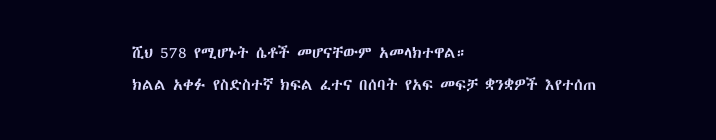ሺህ 578 የሚሆኑት ሴቶች መሆናቸውም አመላክተዋል።
ክልል አቀፉ የስድስተኛ ክፍል ፈተና በሰባት የአፍ መፍቻ ቋንቋዎች እየተሰጠ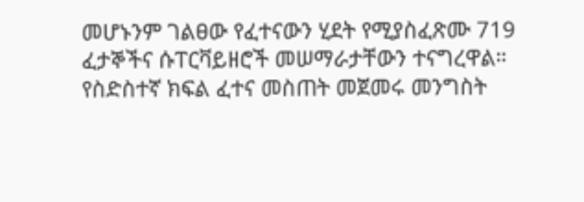መሆኑንም ገልፀው የፈተናውን ሂደት የሚያስፈጽሙ 719 ፈታኞችና ሱፐርቫይዘሮች መሠማራታቸውን ተናግረዋል።
የስድስተኛ ክፍል ፈተና መስጠት መጀመሩ መንግስት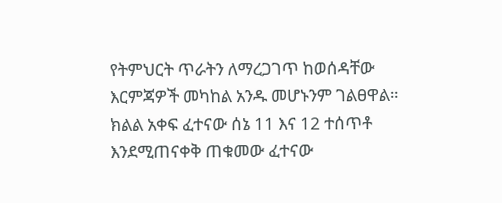የትምህርት ጥራትን ለማረጋገጥ ከወሰዳቸው እርምጃዎች መካከል አንዱ መሆኑንም ገልፀዋል።
ክልል አቀፍ ፈተናው ሰኔ 11 እና 12 ተሰጥቶ እንደሚጠናቀቅ ጠቁመው ፈተናው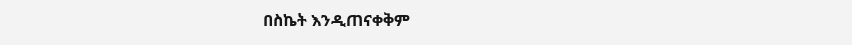በስኬት እንዲጠናቀቅም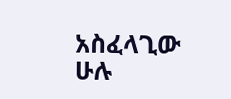አስፈላጊው ሁሉ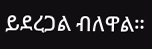ይደረጋል ብለዋል።